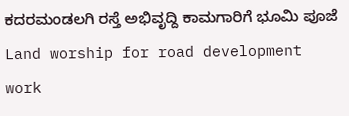ಕದರಮಂಡಲಗಿ ರಸ್ತೆ ಅಭಿವೃದ್ದಿ ಕಾಮಗಾರಿಗೆ ಭೂಮಿ ಪೂಜೆ
Land worship for road development work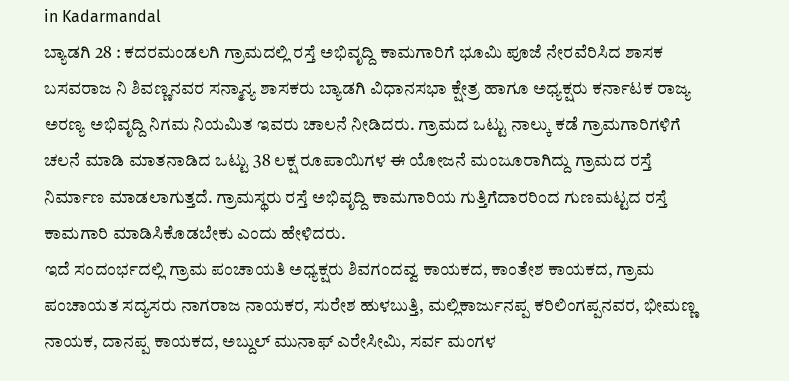in Kadarmandal
ಬ್ಯಾಡಗಿ 28 : ಕದರಮಂಡಲಗಿ ಗ್ರಾಮದಲ್ಲಿ ರಸ್ತೆ ಅಭಿವೃದ್ದಿ ಕಾಮಗಾರಿಗೆ ಭೂಮಿ ಪೂಜೆ ನೇರವೆರಿಸಿದ ಶಾಸಕ ಬಸವರಾಜ ನಿ ಶಿವಣ್ಣನವರ ಸನ್ಮಾನ್ಯ ಶಾಸಕರು ಬ್ಯಾಡಗಿ ವಿಧಾನಸಭಾ ಕ್ಷೇತ್ರ ಹಾಗೂ ಅಧ್ಯಕ್ಷರು ಕರ್ನಾಟಕ ರಾಜ್ಯ ಅರಣ್ಯ ಅಭಿವೃದ್ದಿ ನಿಗಮ ನಿಯಮಿತ ಇವರು ಚಾಲನೆ ನೀಡಿದರು. ಗ್ರಾಮದ ಒಟ್ಟು ನಾಲ್ಕು ಕಡೆ ಗ್ರಾಮಗಾರಿಗಳಿಗೆ ಚಲನೆ ಮಾಡಿ ಮಾತನಾಡಿದ ಒಟ್ಟು 38 ಲಕ್ಷ ರೂಪಾಯಿಗಳ ಈ ಯೋಜನೆ ಮಂಜೂರಾಗಿದ್ದು ಗ್ರಾಮದ ರಸ್ತೆ ನಿರ್ಮಾಣ ಮಾಡಲಾಗುತ್ತದೆ. ಗ್ರಾಮಸ್ಥರು ರಸ್ತೆ ಅಭಿವೃದ್ದಿ ಕಾಮಗಾರಿಯ ಗುತ್ತಿಗೆದಾರರಿಂದ ಗುಣಮಟ್ಟದ ರಸ್ತೆ ಕಾಮಗಾರಿ ಮಾಡಿಸಿಕೊಡಬೇಕು ಎಂದು ಹೇಳಿದರು.
ಇದೆ ಸಂದಂರ್ಭದಲ್ಲಿ ಗ್ರಾಮ ಪಂಚಾಯತಿ ಅಧ್ಯಕ್ಷರು ಶಿವಗಂದವ್ವ ಕಾಯಕದ, ಕಾಂತೇಶ ಕಾಯಕದ, ಗ್ರಾಮ ಪಂಚಾಯತ ಸದ್ಯಸರು ನಾಗರಾಜ ನಾಯಕರ, ಸುರೇಶ ಹುಳಬುತ್ತಿ, ಮಲ್ಲಿಕಾರ್ಜುನಪ್ಪ ಕರಿಲಿಂಗಪ್ಪನವರ, ಭೀಮಣ್ಣ ನಾಯಕ, ದಾನಪ್ಪ ಕಾಯಕದ, ಅಬ್ದುಲ್ ಮುನಾಫ್ ಎರೇಸೀಮಿ, ಸರ್ವ ಮಂಗಳ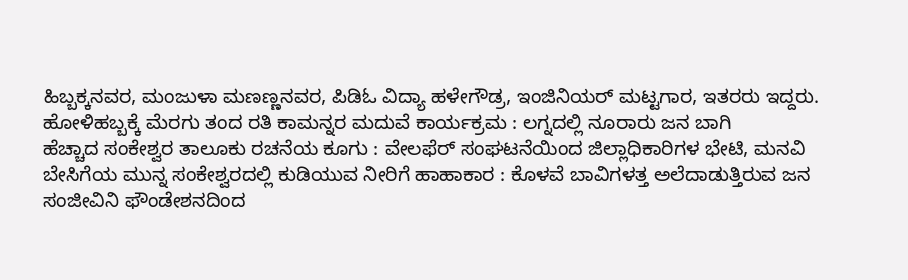ಹಿಬ್ಬಕ್ಕನವರ, ಮಂಜುಳಾ ಮಣಣ್ಣನವರ, ಪಿಡಿಓ ವಿದ್ಯಾ ಹಳೇಗೌಡ್ರ, ಇಂಜಿನಿಯರ್ ಮಟ್ಟಗಾರ, ಇತರರು ಇದ್ದರು.
ಹೋಳಿಹಬ್ಬಕ್ಕೆ ಮೆರಗು ತಂದ ರತಿ ಕಾಮನ್ನರ ಮದುವೆ ಕಾರ್ಯಕ್ರಮ : ಲಗ್ನದಲ್ಲಿ ನೂರಾರು ಜನ ಬಾಗಿ
ಹೆಚ್ಚಾದ ಸಂಕೇಶ್ವರ ತಾಲೂಕು ರಚನೆಯ ಕೂಗು : ವೇಲಫೆರ್ ಸಂಘಟನೆಯಿಂದ ಜಿಲ್ಲಾಧಿಕಾರಿಗಳ ಭೇಟಿ, ಮನವಿ
ಬೇಸಿಗೆಯ ಮುನ್ನ ಸಂಕೇಶ್ವರದಲ್ಲಿ ಕುಡಿಯುವ ನೀರಿಗೆ ಹಾಹಾಕಾರ : ಕೊಳವೆ ಬಾವಿಗಳತ್ತ ಅಲೆದಾಡುತ್ತಿರುವ ಜನ
ಸಂಜೀವಿನಿ ಫೌಂಡೇಶನದಿಂದ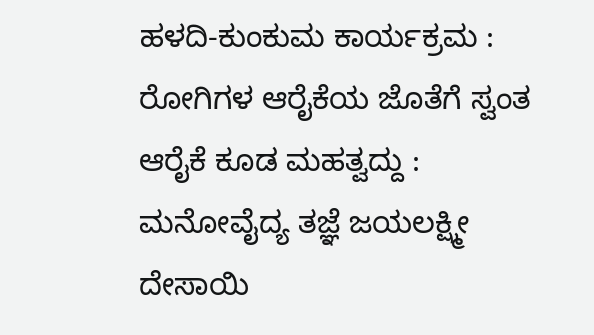ಹಳದಿ-ಕುಂಕುಮ ಕಾರ್ಯಕ್ರಮ : ರೋಗಿಗಳ ಆರೈಕೆಯ ಜೊತೆಗೆ ಸ್ವಂತ ಆರೈಕೆ ಕೂಡ ಮಹತ್ವದ್ದು : ಮನೋವೈದ್ಯ ತಜ್ಞೆ ಜಯಲಕ್ಷ್ಮೀ ದೇಸಾಯಿ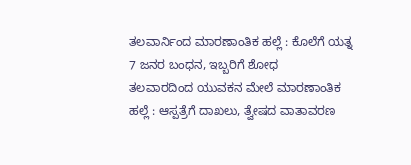ತಲವಾರ್ನಿಂದ ಮಾರಣಾಂತಿಕ ಹಲ್ಲೆ : ಕೊಲೆಗೆ ಯತ್ನ 7 ಜನರ ಬಂಧನ, ಇಬ್ಬರಿಗೆ ಶೋಧ
ತಲವಾರದಿಂದ ಯುವಕನ ಮೇಲೆ ಮಾರಣಾಂತಿಕ ಹಲ್ಲೆ : ಆಸ್ಪತ್ರೆಗೆ ದಾಖಲು, ತ್ವೇಷದ ವಾತಾವರಣ